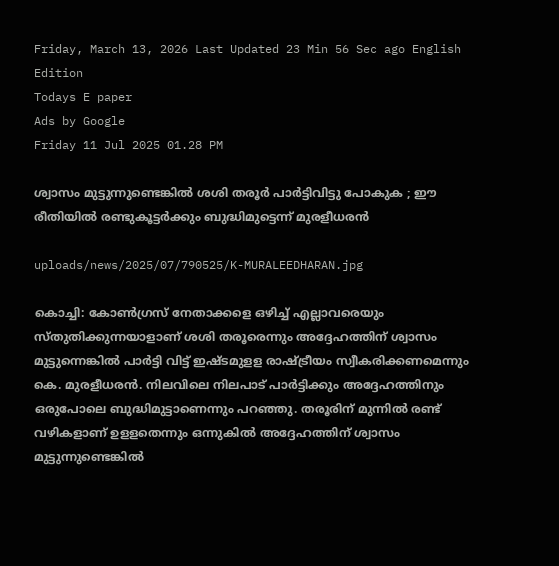Friday, March 13, 2026 Last Updated 23 Min 56 Sec ago English Edition
Todays E paper
Ads by Google
Friday 11 Jul 2025 01.28 PM

ശ്വാസം മുട്ടുന്നുണ്ടെങ്കില്‍ ശശി തരൂര്‍ പാര്‍ട്ടിവിട്ടു പോകുക ; ഈ രീതിയില്‍ രണ്ടുകൂട്ടര്‍ക്കും ബുദ്ധിമുട്ടെന്ന് മുരളീധരന്‍

uploads/news/2025/07/790525/K-MURALEEDHARAN.jpg

കൊച്ചി: കോണ്‍ഗ്രസ് നേതാക്കളെ ഒഴിച്ച് എല്ലാവരെയും സ്തുതിക്കുന്നയാളാണ് ശശി തരൂരെന്നും അദ്ദേഹത്തിന് ശ്വാസം മുട്ടുന്നെങ്കില്‍ പാര്‍ട്ടി വിട്ട് ഇഷ്ടമുളള രാഷ്ട്രീയം സ്വീകരിക്കണമെന്നും കെ. മുരളീധരന്‍. നിലവിലെ നിലപാട് പാര്‍ട്ടിക്കും അദ്ദേഹത്തിനും ഒരുപോലെ ബുദ്ധിമുട്ടാണെന്നും പറഞ്ഞു. തരൂരിന് മുന്നില്‍ രണ്ട് വഴികളാണ് ഉളളതെന്നും ഒന്നുകില്‍ അദ്ദേഹത്തിന് ശ്വാസം മുട്ടുന്നുണ്ടെങ്കില്‍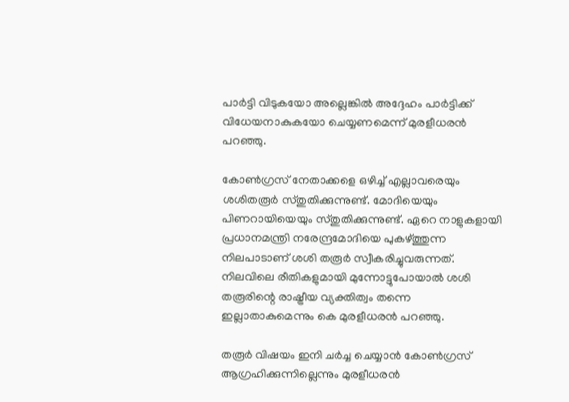പാര്‍ട്ടി വിടുകയോ അല്ലെങ്കില്‍ അദ്ദേഹം പാര്‍ട്ടിക്ക് വിധേയനാകുകയോ ചെയ്യണമെന്ന് മുരളീധരന്‍ പറഞ്ഞു.

കോണ്‍ഗ്രസ് നേതാക്കളെ ഒഴിച്ച് എല്ലാവരെയും ശശിതരൂര്‍ സ്തുതിക്കുന്നുണ്ട്. മോദിയെയും പിണറായിയെയും സ്തുതിക്കുന്നുണ്ട്. ഏറെ നാളുകളായി പ്രധാനമന്ത്രി നരേന്ദ്രമോദിയെ പുകഴ്ത്തുന്ന നിലപാടാണ് ശശി തരൂര്‍ സ്വീകരിച്ചുവരുന്നത്. നിലവിലെ രീതികളുമായി മുന്നോട്ടുപോയാല്‍ ശശി തരൂരിന്റെ രാഷ്ട്രീയ വ്യക്തിത്വം തന്നെ ഇല്ലാതാകുമെന്നും കെ മുരളീധരന്‍ പറഞ്ഞു.

തരൂര്‍ വിഷയം ഇനി ചര്‍ച്ച ചെയ്യാന്‍ കോണ്‍ഗ്രസ് ആഗ്രഹിക്കുന്നില്ലെന്നും മുരളീധരന്‍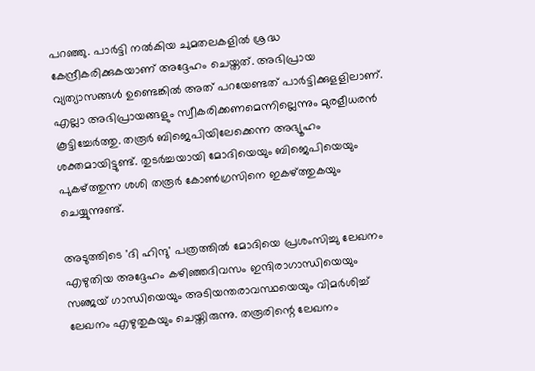പറഞ്ഞു. പാര്‍ട്ടി നല്‍കിയ ചുമതലകളില്‍ ശ്രദ്ധ കേന്ദ്രീകരിക്കുകയാണ് അദ്ദേഹം ചെയ്തത്. അഭിപ്രായ വ്യത്യാസങ്ങള്‍ ഉണ്ടെങ്കില്‍ അത് പറയേണ്ടത് പാര്‍ട്ടിക്കുളളിലാണ്. എല്ലാ അഭിപ്രായങ്ങളും സ്വീകരിക്കണമെന്നില്ലെന്നും മുരളീധരന്‍ കൂട്ടിച്ചേര്‍ത്തു. തരൂര്‍ ബിജെപിയിലേക്കെന്ന അഭ്യൂഹം ശക്തമായിട്ടുണ്ട്. തുടര്‍ച്ചയായി മോദിയെയും ബിജെപിയെയും പുകഴ്ത്തുന്ന ശശി തരൂര്‍ കോണ്‍ഗ്രസിനെ ഇകഴ്ത്തുകയും ചെയ്യുന്നുണ്ട്.

അടുത്തിടെ 'ദി ഹിന്ദു' പത്രത്തില്‍ മോദിയെ പ്രശംസിച്ചു ലേഖനം എഴുതിയ അദ്ദേഹം കഴിഞ്ഞദിവസം ഇന്ദിരാഗാന്ധിയെയും സഞ്ജയ് ഗാന്ധിയെയും അടിയന്തരാവസ്ഥയെയും വിമര്‍ശിച്ച് ലേഖനം എഴുതുകയും ചെയ്തിരുന്നു. തരൂരിന്റെ ലേഖനം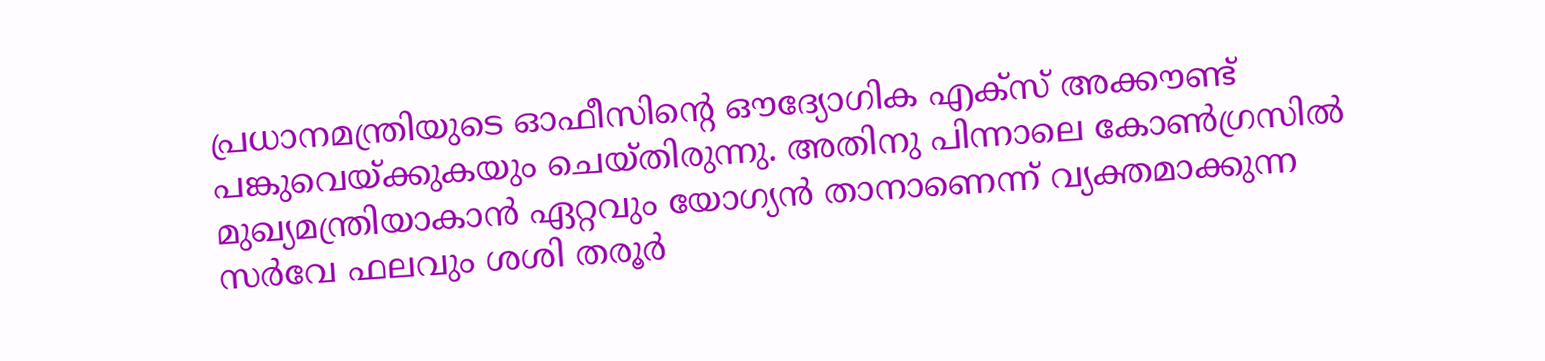പ്രധാനമന്ത്രിയുടെ ഓഫീസിന്റെ ഔദ്യോഗിക എക്‌സ് അക്കൗണ്ട് പങ്കുവെയ്ക്കുകയും ചെയ്തിരുന്നു. അതിനു പിന്നാലെ കോണ്‍ഗ്രസില്‍ മുഖ്യമന്ത്രിയാകാന്‍ ഏറ്റവും യോഗ്യന്‍ താനാണെന്ന് വ്യക്തമാക്കുന്ന സര്‍വേ ഫലവും ശശി തരൂര്‍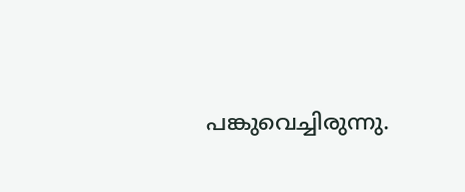പങ്കുവെച്ചിരുന്നു.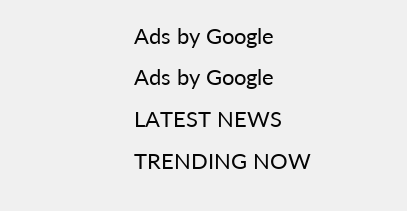Ads by Google
Ads by Google
LATEST NEWS
TRENDING NOW